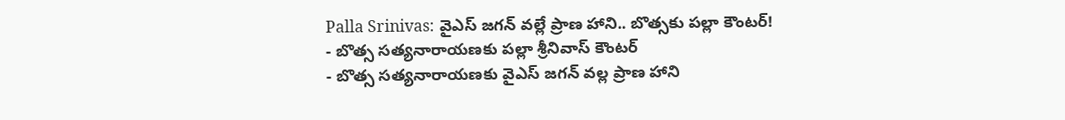Palla Srinivas: వైఎస్ జగన్ వల్లే ప్రాణ హాని.. బొత్సకు పల్లా కౌంటర్!
- బొత్స సత్యనారాయణకు పల్లా శ్రీనివాస్ కౌంటర్
- బొత్స సత్యనారాయణకు వైఎస్ జగన్ వల్ల ప్రాణ హాని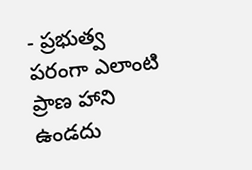- ప్రభుత్వ పరంగా ఎలాంటి ప్రాణ హాని ఉండదు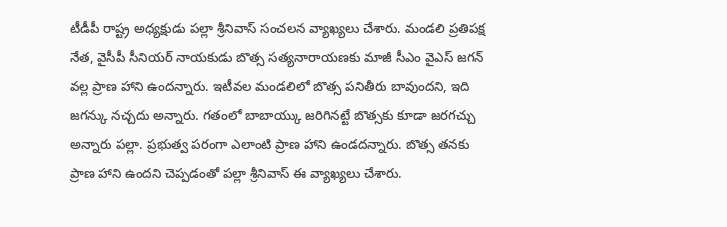టీడీపీ రాష్ట్ర అధ్యక్షుడు పల్లా శ్రీనివాస్ సంచలన వ్యాఖ్యలు చేశారు. మండలి ప్రతిపక్ష నేత, వైసీపీ సీనియర్ నాయకుడు బొత్స సత్యనారాయణకు మాజీ సీఎం వైఎస్ జగన్ వల్ల ప్రాణ హాని ఉందన్నారు. ఇటీవల మండలిలో బొత్స పనితీరు బావుందని, ఇది జగన్కు నచ్చదు అన్నారు. గతంలో బాబాయ్కు జరిగినట్టే బొత్సకు కూడా జరగచ్చు అన్నారు పల్లా. ప్రభుత్వ పరంగా ఎలాంటి ప్రాణ హాని ఉండదన్నారు. బొత్స తనకు ప్రాణ హాని ఉందని చెప్పడంతో పల్లా శ్రీనివాస్ ఈ వ్యాఖ్యలు చేశారు.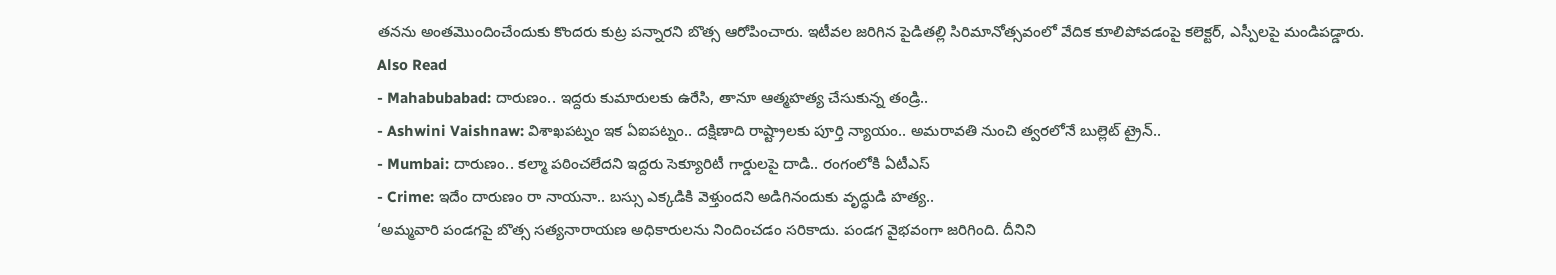తనను అంతమొందించేందుకు కొందరు కుట్ర పన్నారని బొత్స ఆరోపించారు. ఇటీవల జరిగిన పైడితల్లి సిరిమానోత్సవంలో వేదిక కూలిపోవడంపై కలెక్టర్, ఎస్పీలపై మండిపడ్డారు.
Also Read
- Mahabubabad: దారుణం.. ఇద్దరు కుమారులకు ఉరేసి, తానూ ఆత్మహత్య చేసుకున్న తండ్రి..
- Ashwini Vaishnaw: విశాఖపట్నం ఇక ఏఐపట్నం.. దక్షిణాది రాష్ట్రాలకు పూర్తి న్యాయం.. అమరావతి నుంచి త్వరలోనే బుల్లెట్ ట్రైన్..
- Mumbai: దారుణం.. కల్మా పఠించలేదని ఇద్దరు సెక్యూరిటీ గార్డులపై దాడి.. రంగంలోకి ఏటీఎస్
- Crime: ఇదేం దారుణం రా నాయనా.. బస్సు ఎక్కడికి వెళ్తుందని అడిగినందుకు వృద్ధుడి హత్య..
‘అమ్మవారి పండగపై బొత్స సత్యనారాయణ అధికారులను నిందించడం సరికాదు. పండగ వైభవంగా జరిగింది. దీనిని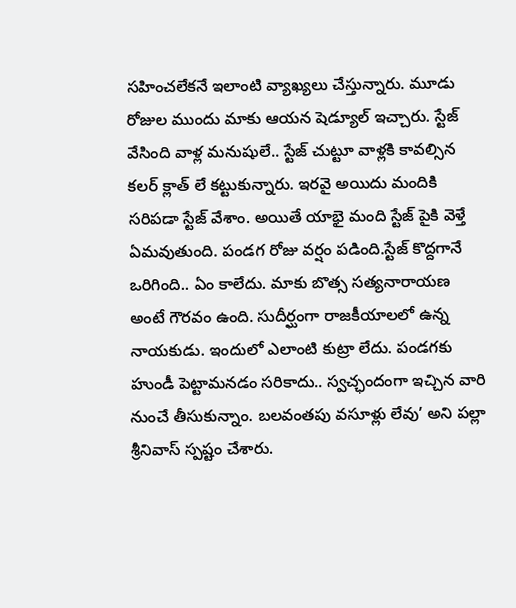సహించలేకనే ఇలాంటి వ్యాఖ్యలు చేస్తున్నారు. మూడు రోజుల ముందు మాకు ఆయన షెడ్యూల్ ఇచ్చారు. స్టేజ్ వేసింది వాళ్ల మనుషులే.. స్టేజ్ చుట్టూ వాళ్లకి కావల్సిన కలర్ క్లాత్ లే కట్టుకున్నారు. ఇరవై అయిదు మందికి సరిపడా స్టేజ్ వేశాం. అయితే యాభై మంది స్టేజ్ పైకి వెళ్తే ఏమవుతుంది. పండగ రోజు వర్షం పడింది.స్టేజ్ కొద్దగానే ఒరిగింది.. ఏం కాలేదు. మాకు బొత్స సత్యనారాయణ అంటే గౌరవం ఉంది. సుదీర్ఘంగా రాజకీయాలలో ఉన్న నాయకుడు. ఇందులో ఎలాంటి కుట్రా లేదు. పండగకు హుండీ పెట్టామనడం సరికాదు.. స్వచ్ఛందంగా ఇచ్చిన వారి నుంచే తీసుకున్నాం. బలవంతపు వసూళ్లు లేవు’ అని పల్లా శ్రీనివాస్ స్పష్టం చేశారు.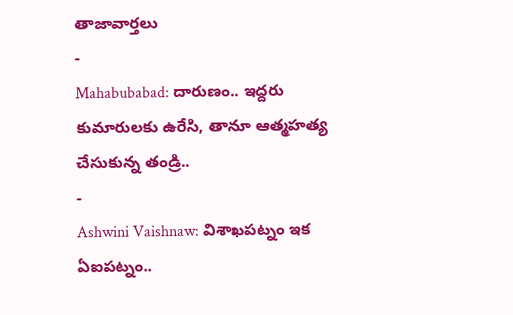తాజావార్తలు
-
Mahabubabad: దారుణం.. ఇద్దరు కుమారులకు ఉరేసి, తానూ ఆత్మహత్య చేసుకున్న తండ్రి..
-
Ashwini Vaishnaw: విశాఖపట్నం ఇక ఏఐపట్నం..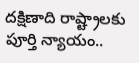దక్షిణాది రాష్ట్రాలకు పూర్తి న్యాయం..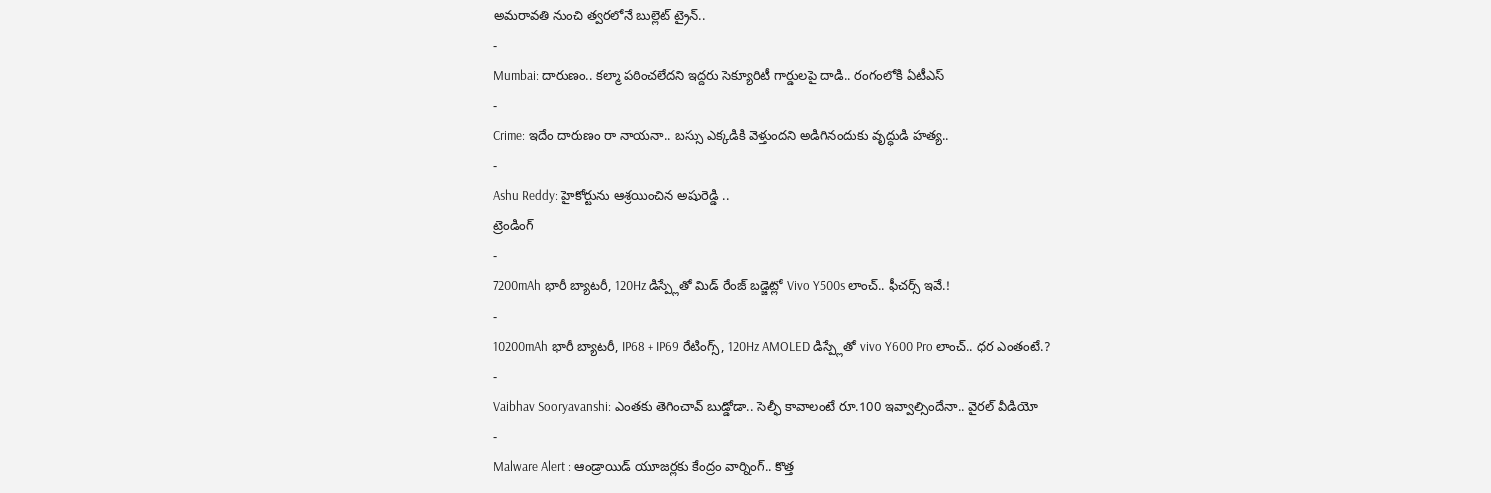అమరావతి నుంచి త్వరలోనే బుల్లెట్ ట్రైన్..
-
Mumbai: దారుణం.. కల్మా పఠించలేదని ఇద్దరు సెక్యూరిటీ గార్డులపై దాడి.. రంగంలోకి ఏటీఎస్
-
Crime: ఇదేం దారుణం రా నాయనా.. బస్సు ఎక్కడికి వెళ్తుందని అడిగినందుకు వృద్ధుడి హత్య..
-
Ashu Reddy: హైకోర్టును ఆశ్రయించిన అషురెడ్డి ..
ట్రెండింగ్
-
7200mAh భారీ బ్యాటరీ, 120Hz డిస్ప్లేతో మిడ్ రేంజ్ బడ్జెట్లో Vivo Y500s లాంచ్.. ఫీచర్స్ ఇవే.!
-
10200mAh భారీ బ్యాటరీ, IP68 + IP69 రేటింగ్స్, 120Hz AMOLED డిస్ప్లేతో vivo Y600 Pro లాంచ్.. ధర ఎంతంటే.?
-
Vaibhav Sooryavanshi: ఎంతకు తెగించావ్ బుడ్డోడా.. సెల్ఫీ కావాలంటే రూ.100 ఇవ్వాల్సిందేనా.. వైరల్ వీడియో
-
Malware Alert : ఆండ్రాయిడ్ యూజర్లకు కేంద్రం వార్నింగ్.. కొత్త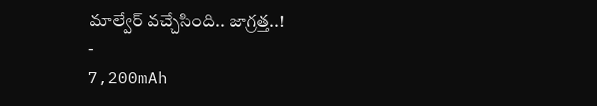మాల్వేర్ వచ్చేసింది.. జాగ్రత్త..!
-
7,200mAh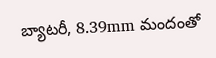బ్యాటరీ, 8.39mm మందంతో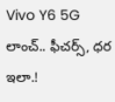Vivo Y6 5G లాంచ్.. ఫీచర్స్, ధర ఇలా.!